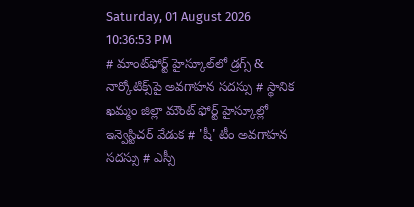Saturday, 01 August 2026 10:36:53 PM
# మాంట్‌ఫోర్ట్ హైస్కూల్‌లో డ్రగ్స్ & నార్కోటిక్స్‌పై అవగాహన సదస్సు # స్థానిక ఖమ్మం జిల్లా మౌంట్ ఫోర్ట్ హైస్కూల్లో ఇన్వెస్టిచర్ వేడుక # 'షీ' టీం అవగాహన సదస్సు # ఎస్సీ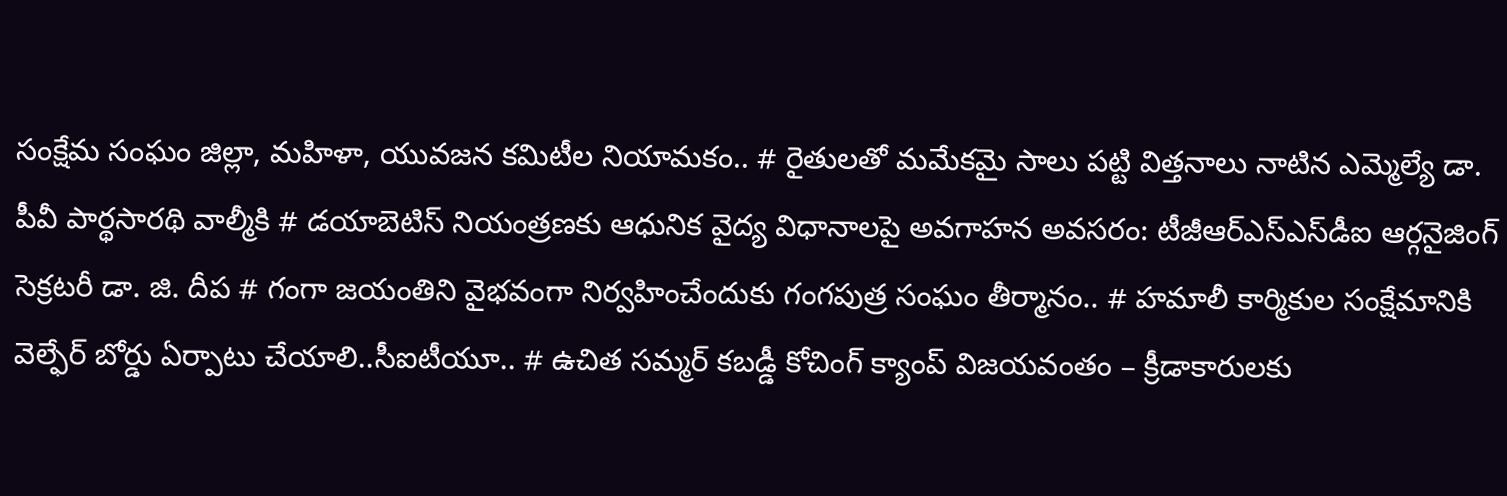సంక్షేమ సంఘం జిల్లా, మహిళా, యువజన కమిటీల నియామకం.. # రైతులతో మమేకమై సాలు పట్టి విత్తనాలు నాటిన ఎమ్మెల్యే డా. పీవీ పార్థసారథి వాల్మీకి # డయాబెటిస్ నియంత్రణకు ఆధునిక వైద్య విధానాలపై అవగాహన అవసరం: టీజీఆర్‌ఎస్‌ఎస్‌డీఐ ఆర్గనైజింగ్ సెక్రటరీ డా. జి. దీప # గంగా జయంతిని వైభవంగా నిర్వహించేందుకు గంగపుత్ర సంఘం తీర్మానం.. # హమాలీ కార్మికుల సంక్షేమానికి వెల్ఫేర్ బోర్డు ఏర్పాటు చేయాలి..సీఐటీయూ.. # ఉచిత సమ్మర్ కబడ్డీ కోచింగ్ క్యాంప్ విజయవంతం – క్రీడాకారులకు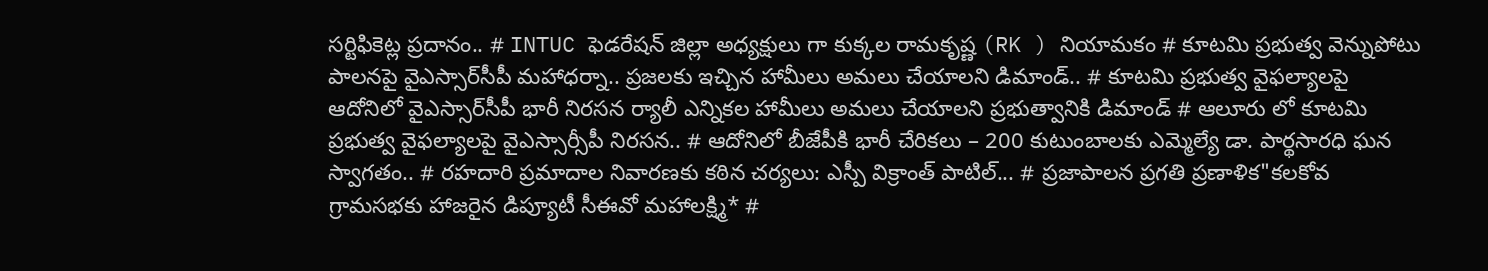సర్టిఫికెట్ల ప్రదానం.. # INTUC ఫెడరేషన్ జిల్లా అధ్యక్షులు గా కుక్కల రామకృష్ణ (RK ) నియామకం # కూటమి ప్రభుత్వ వెన్నుపోటు పాలనపై వైఎస్సార్‌సీపీ మహాధర్నా.. ప్రజలకు ఇచ్చిన హామీలు అమలు చేయాలని డిమాండ్.. # కూటమి ప్రభుత్వ వైఫల్యాలపై ఆదోనిలో వైఎస్సార్‌సీపీ భారీ నిరసన ర్యాలీ ఎన్నికల హామీలు అమలు చేయాలని ప్రభుత్వానికి డిమాండ్ # ఆలూరు లో కూటమి ప్రభుత్వ వైఫల్యాలపై వైఎస్సార్సీపీ నిరసన.. # ఆదోనిలో బీజేపీకి భారీ చేరికలు – 200 కుటుంబాలకు ఎమ్మెల్యే డా. పార్థసారధి ఘన స్వాగతం.. # రహదారి ప్రమాదాల నివారణకు కఠిన చర్యలు: ఎస్పీ విక్రాంత్ పాటిల్... # ప్రజాపాలన ప్రగతి ప్రణాళిక"కలకోవ గ్రామసభకు హాజరైన డిప్యూటీ సీఈవో మహాలక్ష్మి* #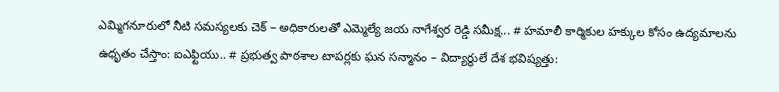ఎమ్మిగనూరులో నీటి సమస్యలకు చెక్ – అధికారులతో ఎమ్మెల్యే జయ నాగేశ్వర రెడ్డి సమీక్ష... # హమాలీ కార్మికుల హక్కుల కోసం ఉద్యమాలను ఉధృతం చేస్తాం: ఐఎఫ్టియు.. # ప్రభుత్వ పాఠశాల టాపర్లకు ఘన సన్మానం – విద్యార్థులే దేశ భవిష్యత్తు: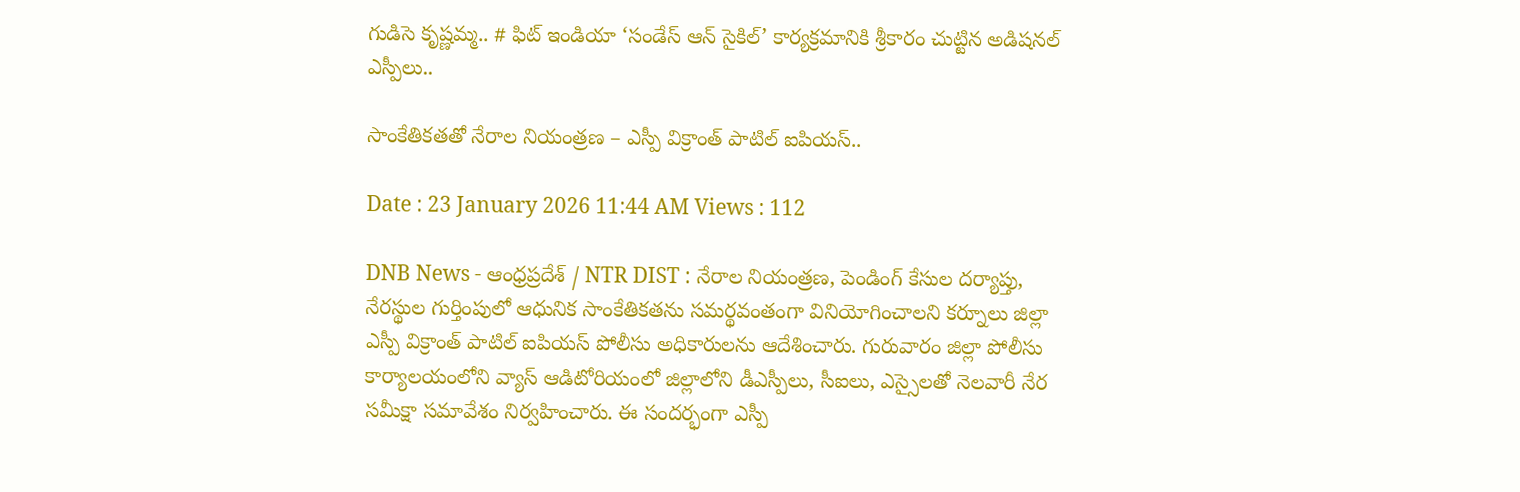గుడిసె కృష్ణమ్మ.. # ఫిట్ ఇండియా ‘సండేస్ ఆన్ సైకిల్’ కార్యక్రమానికి శ్రీకారం చుట్టిన అడిషనల్ ఎస్పీలు..

సాంకేతికతతో నేరాల నియంత్రణ – ఎస్పీ విక్రాంత్ పాటిల్ ఐపియస్..

Date : 23 January 2026 11:44 AM Views : 112

DNB News - ఆంధ్రప్రదేశ్ / NTR DIST : నేరాల నియంత్రణ, పెండింగ్ కేసుల దర్యాప్తు, నేరస్థుల గుర్తింపులో ఆధునిక సాంకేతికతను సమర్థవంతంగా వినియోగించాలని కర్నూలు జిల్లా ఎస్పీ విక్రాంత్ పాటిల్ ఐపియస్ పోలీసు అధికారులను ఆదేశించారు. గురువారం జిల్లా పోలీసు కార్యాలయంలోని వ్యాస్ ఆడిటోరియంలో జిల్లాలోని డీఎస్పీలు, సీఐలు, ఎస్సైలతో నెలవారీ నేర సమీక్షా సమావేశం నిర్వహించారు. ఈ సందర్భంగా ఎస్పీ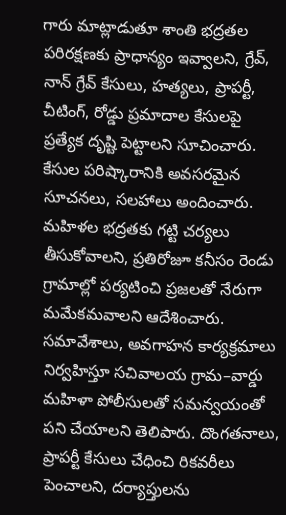గారు మాట్లాడుతూ శాంతి భద్రతల పరిరక్షణకు ప్రాధాన్యం ఇవ్వాలని, గ్రేవ్‌, నాన్‌ గ్రేవ్‌ కేసులు, హత్యలు, ప్రాపర్టీ, చీటింగ్‌, రోడ్డు ప్రమాదాల కేసులపై ప్రత్యేక దృష్టి పెట్టాలని సూచించారు. కేసుల పరిష్కారానికి అవసరమైన సూచనలు, సలహాలు అందించారు. మహిళల భద్రతకు గట్టి చర్యలు తీసుకోవాలని, ప్రతిరోజూ కనీసం రెండు గ్రామాల్లో పర్యటించి ప్రజలతో నేరుగా మమేకమవాలని ఆదేశించారు. సమావేశాలు, అవగాహన కార్యక్రమాలు నిర్వహిస్తూ సచివాలయ గ్రామ–వార్డు మహిళా పోలీసులతో సమన్వయంతో పని చేయాలని తెలిపారు. దొంగతనాలు, ప్రాపర్టీ కేసులు చేధించి రికవరీలు పెంచాలని, దర్యాప్తులను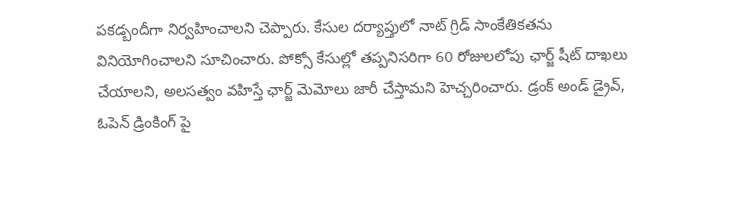పకడ్బందీగా నిర్వహించాలని చెప్పారు. కేసుల దర్యాప్తులో నాట్ గ్రిడ్ సాంకేతికతను వినియోగించాలని సూచించారు. పోక్సో కేసుల్లో తప్పనిసరిగా 60 రోజులలోపు ఛార్జ్ షీట్ దాఖలు చేయాలని, అలసత్వం వహిస్తే ఛార్జ్ మెమోలు జారీ చేస్తామని హెచ్చరించారు. డ్రంక్ అండ్ డ్రైవ్, ఓపెన్ డ్రింకింగ్ పై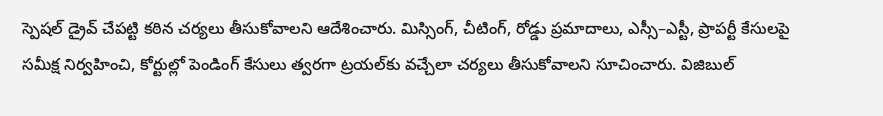స్పెషల్ డ్రైవ్ చేపట్టి కఠిన చర్యలు తీసుకోవాలని ఆదేశించారు. మిస్సింగ్, చీటింగ్, రోడ్డు ప్రమాదాలు, ఎస్సీ–ఎస్టీ, ప్రాపర్టీ కేసులపై సమీక్ష నిర్వహించి, కోర్టుల్లో పెండింగ్ కేసులు త్వరగా ట్రయల్‌కు వచ్చేలా చర్యలు తీసుకోవాలని సూచించారు. విజిబుల్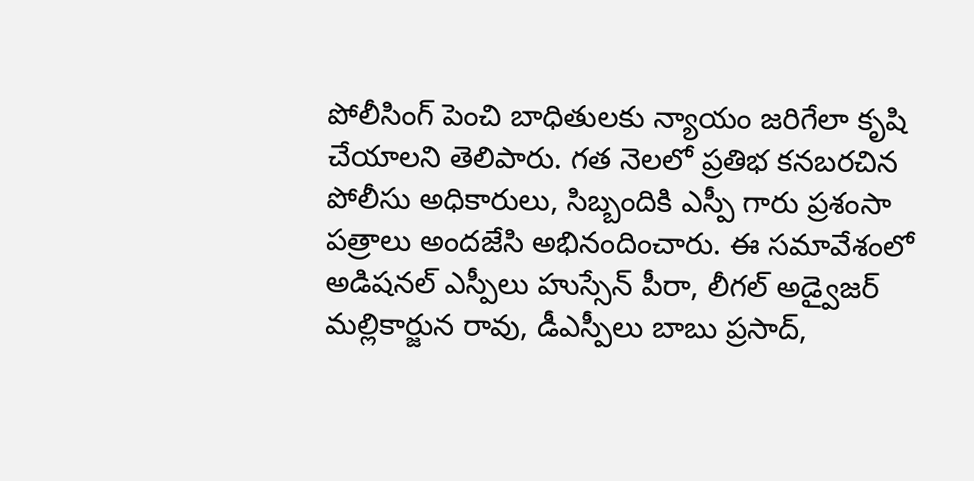పోలీసింగ్ పెంచి బాధితులకు న్యాయం జరిగేలా కృషి చేయాలని తెలిపారు. గత నెలలో ప్రతిభ కనబరచిన పోలీసు అధికారులు, సిబ్బందికి ఎస్పీ గారు ప్రశంసా పత్రాలు అందజేసి అభినందించారు. ఈ సమావేశంలో అడిషనల్ ఎస్పీలు హుస్సేన్ పీరా, లీగల్ అడ్వైజర్ మల్లికార్జున రావు, డీఎస్పీలు బాబు ప్రసాద్,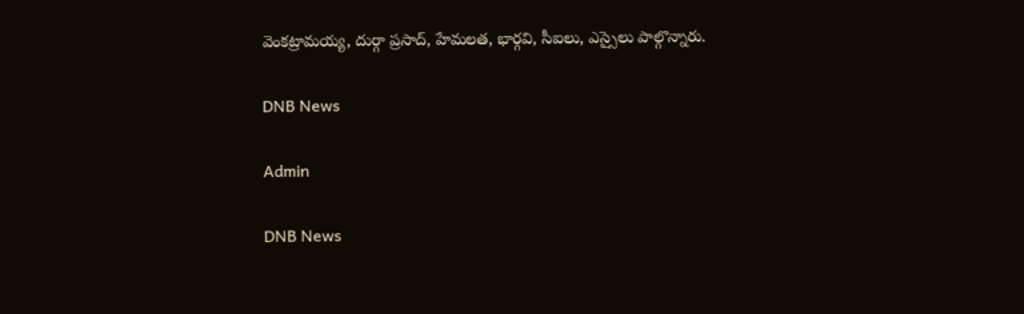వెంకట్రామయ్య, దుర్గా ప్రసాద్, హేమలత, భార్గవి, సీఐలు, ఎస్సైలు పాల్గొన్నారు.

DNB News

Admin

DNB News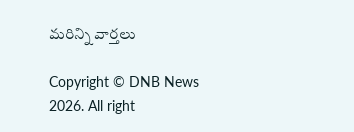మరిన్ని వార్తలు

Copyright © DNB News 2026. All right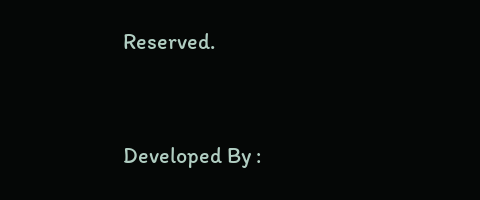Reserved.



Developed By :